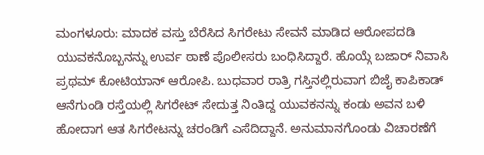ಮಂಗಳೂರು: ಮಾದಕ ವಸ್ತು ಬೆರೆಸಿದ ಸಿಗರೇಟು ಸೇವನೆ ಮಾಡಿದ ಆರೋಪದಡಿ ಯುವಕನೊಬ್ಬನನ್ನು ಉರ್ವ ಠಾಣೆ ಪೊಲೀಸರು ಬಂಧಿಸಿದ್ದಾರೆ. ಹೊಯ್ಗೆ ಬಜಾರ್ ನಿವಾಸಿ ಪ್ರಥಮ್ ಕೋಟಿಯಾನ್ ಆರೋಪಿ. ಬುಧವಾರ ರಾತ್ರಿ ಗಸ್ತಿನಲ್ಲಿರುವಾಗ ಬಿಜೈ ಕಾಪಿಕಾಡ್ ಆನೆಗುಂಡಿ ರಸ್ತೆಯಲ್ಲಿ ಸಿಗರೇಟ್ ಸೇದುತ್ತ ನಿಂತಿದ್ದ ಯುವಕನನ್ನು ಕಂಡು ಅವನ ಬಳಿ ಹೋದಾಗ ಆತ ಸಿಗರೇಟನ್ನು ಚರಂಡಿಗೆ ಎಸೆದಿದ್ದಾನೆ. ಅನುಮಾನಗೊಂಡು ವಿಚಾರಣೆಗೆ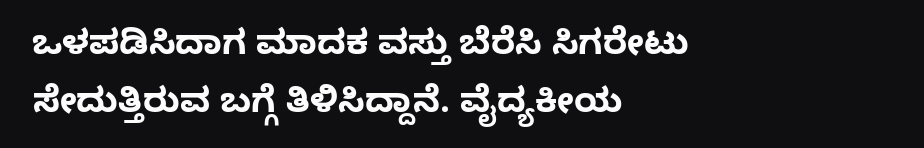ಒಳಪಡಿಸಿದಾಗ ಮಾದಕ ವಸ್ತು ಬೆರೆಸಿ ಸಿಗರೇಟು ಸೇದುತ್ತಿರುವ ಬಗ್ಗೆ ತಿಳಿಸಿದ್ದಾನೆ. ವೈದ್ಯಕೀಯ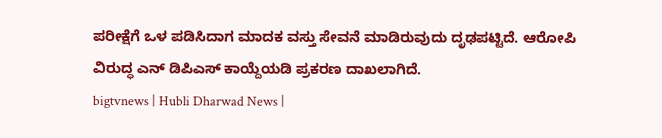ಪರೀಕ್ಷೆಗೆ ಒಳ ಪಡಿಸಿದಾಗ ಮಾದಕ ವಸ್ತು ಸೇವನೆ ಮಾಡಿರುವುದು ದೃಢಪಟ್ಟಿದೆ. ಆರೋಪಿ ವಿರುದ್ಧ ಎನ್ ಡಿಪಿಎಸ್ ಕಾಯ್ದೆಯಡಿ ಪ್ರಕರಣ ದಾಖಲಾಗಿದೆ.
bigtvnews | Hubli Dharwad News |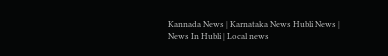Kannada News | Karnataka News Hubli News | News In Hubli | Local news